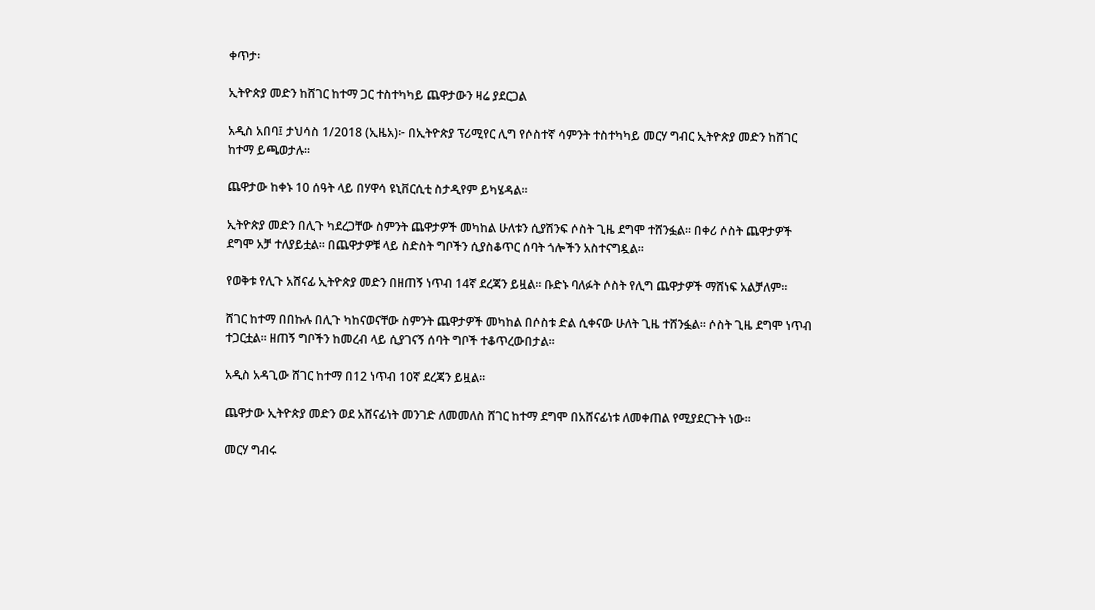ቀጥታ፡

ኢትዮጵያ መድን ከሸገር ከተማ ጋር ተስተካካይ ጨዋታውን ዛሬ ያደርጋል

አዲስ አበባ፤ ታህሳስ 1/2018 (ኢዜአ)፦ በኢትዮጵያ ፕሪሚየር ሊግ የሶስተኛ ሳምንት ተስተካካይ መርሃ ግብር ኢትዮጵያ መድን ከሸገር ከተማ ይጫወታሉ።

ጨዋታው ከቀኑ 10 ሰዓት ላይ በሃዋሳ ዩኒቨርሲቲ ስታዲየም ይካሄዳል።

ኢትዮጵያ መድን በሊጉ ካደረጋቸው ስምንት ጨዋታዎች መካከል ሁለቱን ሲያሽንፍ ሶስት ጊዜ ደግሞ ተሸንፏል። በቀሪ ሶስት ጨዋታዎች ደግሞ አቻ ተለያይቷል። በጨዋታዎቹ ላይ ስድስት ግቦችን ሲያስቆጥር ሰባት ጎሎችን አስተናግዷል።

የወቅቱ የሊጉ አሸናፊ ኢትዮጵያ መድን በዘጠኝ ነጥብ 14ኛ ደረጃን ይዟል። ቡድኑ ባለፉት ሶስት የሊግ ጨዋታዎች ማሸነፍ አልቻለም።

ሸገር ከተማ በበኩሉ በሊጉ ካከናወናቸው ስምንት ጨዋታዎች መካከል በሶስቱ ድል ሲቀናው ሁለት ጊዜ ተሸንፏል። ሶስት ጊዜ ደግሞ ነጥብ ተጋርቷል። ዘጠኝ ግቦችን ከመረብ ላይ ሲያገናኝ ሰባት ግቦች ተቆጥረውበታል።

አዲስ አዳጊው ሸገር ከተማ በ12 ነጥብ 10ኛ ደረጃን ይዟል።

ጨዋታው ኢትዮጵያ መድን ወደ አሸናፊነት መንገድ ለመመለስ ሸገር ከተማ ደግሞ በአሸናፊነቱ ለመቀጠል የሚያደርጉት ነው።

መርሃ ግብሩ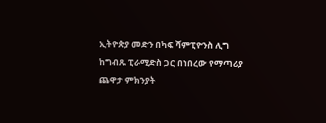ኢትዮጵያ መድን በካፍ ሻምፒዮንስ ሊግ ከግብጹ ፒራሚድስ ጋር በነበረው የማጣሪያ ጨዋታ ምክንያት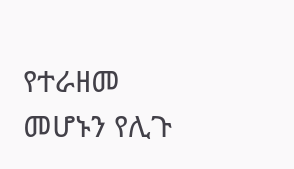የተራዘመ መሆኑን የሊጉ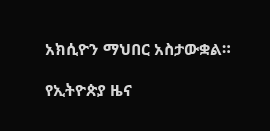አክሲዮን ማህበር አስታውቋል።

የኢትዮጵያ ዜና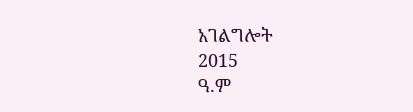አገልግሎት
2015
ዓ.ም